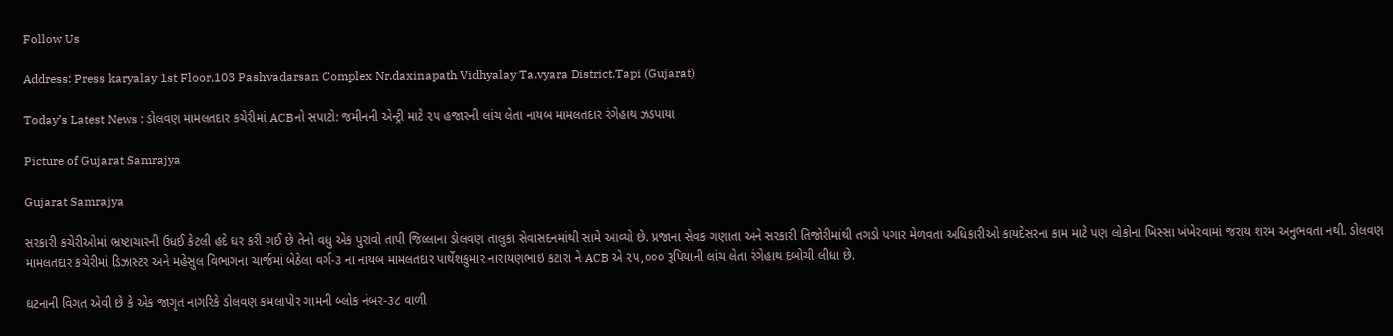Follow Us

Address: Press karyalay 1st Floor,103 Pashvadarsan Complex Nr.daxinapath Vidhyalay Ta.vyara District.Tapi (Gujarat)

Today’s Latest News : ડોલવણ મામલતદાર કચેરીમાં ACBનો સપાટો: જમીનની એન્ટ્રી માટે ૨૫ હજારની લાંચ લેતા નાયબ મામલતદાર રંગેહાથ ઝડપાયા

Picture of Gujarat Samrajya

Gujarat Samrajya

સરકારી કચેરીઓમાં ભ્રષ્ટાચારની ઉધઈ કેટલી હદે ઘર કરી ગઈ છે તેનો વધુ એક પુરાવો તાપી જિલ્લાના ડોલવણ તાલુકા સેવાસદનમાંથી સામે આવ્યો છે. પ્રજાના સેવક ગણાતા અને સરકારી તિજોરીમાંથી તગડો પગાર મેળવતા અધિકારીઓ કાયદેસરના કામ માટે પણ લોકોના ખિસ્સા ખંખેરવામાં જરાય શરમ અનુભવતા નથી. ડોલવણ મામલતદાર કચેરીમાં ડિઝાસ્ટર અને મહેસુલ વિભાગના ચાર્જમાં બેઠેલા વર્ગ-૩ ના નાયબ મામલતદાર પાર્થેશકુમાર નારાયણભાઇ કટારા ને ACB એ ૨૫,૦૦૦ રૂપિયાની લાંચ લેતા રંગેહાથ દબોચી લીધા છે.

ઘટનાની વિગત એવી છે કે એક જાગૃત નાગરિકે ડોલવણ કમલાપોર ગામની બ્લોક નંબર-૩૮ વાળી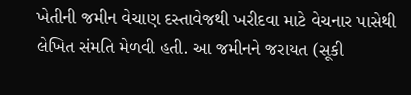ખેતીની જમીન વેચાણ દસ્તાવેજથી ખરીદવા માટે વેચનાર પાસેથી લેખિત સંમતિ મેળવી હતી. આ જમીનને જરાયત (સૂકી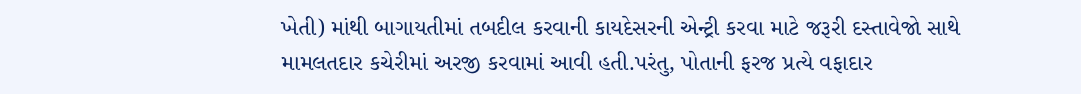ખેતી) માંથી બાગાયતીમાં તબદીલ કરવાની કાયદેસરની એન્ટ્રી કરવા માટે જરૂરી દસ્તાવેજો સાથે મામલતદાર કચેરીમાં અરજી કરવામાં આવી હતી.પરંતુ, પોતાની ફરજ પ્રત્યે વફાદાર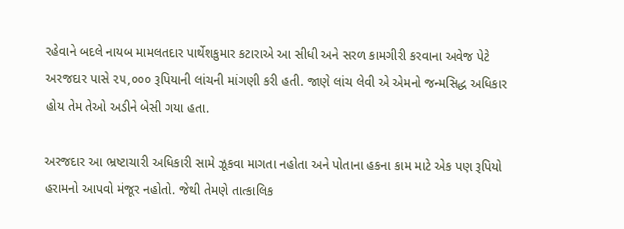રહેવાને બદલે નાયબ મામલતદાર પાર્થેશકુમાર કટારાએ આ સીધી અને સરળ કામગીરી કરવાના અવેજ પેટે અરજદાર પાસે ૨૫,૦૦૦ રૂપિયાની લાંચની માંગણી કરી હતી. જાણે લાંચ લેવી એ એમનો જન્મસિદ્ધ અધિકાર હોય તેમ તેઓ અડીને બેસી ગયા હતા.

અરજદાર આ ભ્રષ્ટાચારી અધિકારી સામે ઝૂકવા માગતા નહોતા અને પોતાના હકના કામ માટે એક પણ રૂપિયો હરામનો આપવો મંજૂર નહોતો. જેથી તેમણે તાત્કાલિક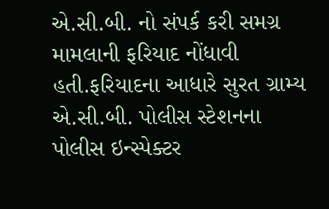એ.સી.બી. નો સંપર્ક કરી સમગ્ર મામલાની ફરિયાદ નોંધાવી હતી.ફરિયાદના આધારે સુરત ગ્રામ્ય એ.સી.બી. પોલીસ સ્ટેશનના પોલીસ ઇન્સ્પેક્ટર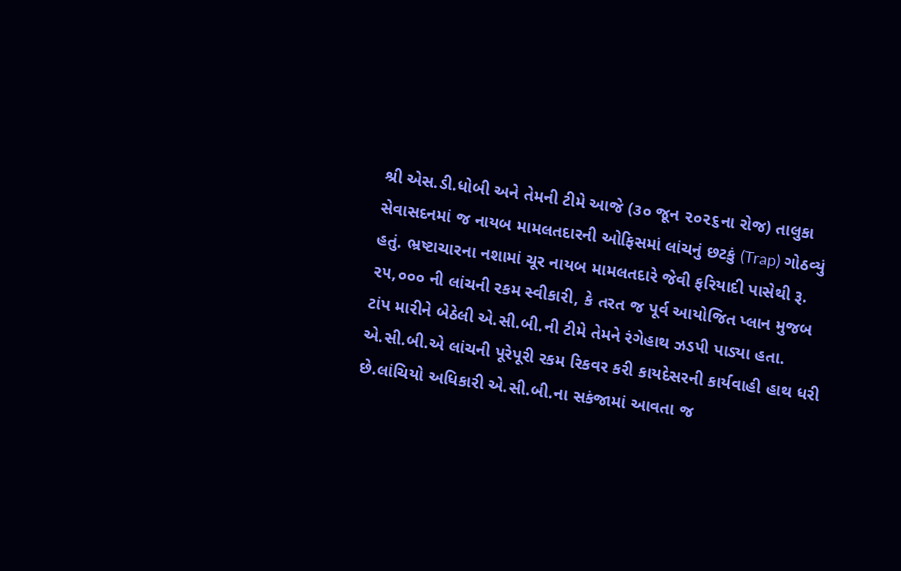શ્રી એસ.ડી.ધોબી અને તેમની ટીમે આજે (૩૦ જૂન ૨૦૨૬ના રોજ) તાલુકા સેવાસદનમાં જ નાયબ મામલતદારની ઓફિસમાં લાંચનું છટકું (Trap) ગોઠવ્યું હતું. ભ્રષ્ટાચારના નશામાં ચૂર નાયબ મામલતદારે જેવી ફરિયાદી પાસેથી રૂ. ૨૫,૦૦૦ ની લાંચની રકમ સ્વીકારી, કે તરત જ પૂર્વ આયોજિત પ્લાન મુજબ ટાંપ મારીને બેઠેલી એ.સી.બી.ની ટીમે તેમને રંગેહાથ ઝડપી પાડ્યા હતા. એ.સી.બી.એ લાંચની પૂરેપૂરી રકમ રિકવર કરી કાયદેસરની કાર્યવાહી હાથ ધરી છે.લાંચિયો અધિકારી એ.સી.બી.ના સકંજામાં આવતા જ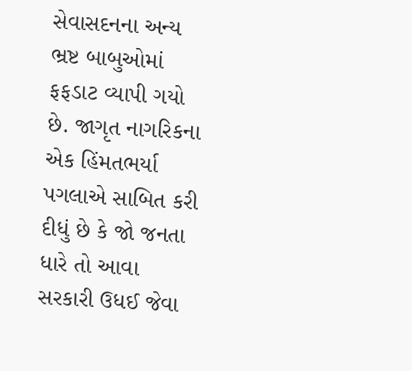સેવાસદનના અન્ય ભ્રષ્ટ બાબુઓમાં ફફડાટ વ્યાપી ગયો છે. જાગૃત નાગરિકના એક હિંમતભર્યા પગલાએ સાબિત કરી દીધું છે કે જો જનતા ધારે તો આવા સરકારી ઉધઈ જેવા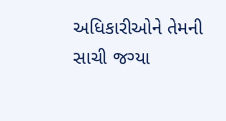અધિકારીઓને તેમની સાચી જગ્યા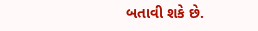બતાવી શકે છે.